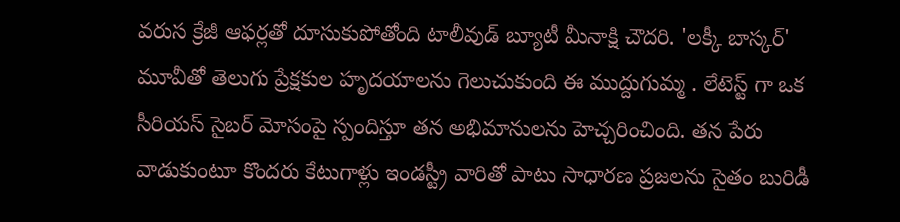వరుస క్రేజీ ఆఫర్లతో దూసుకుపోతోంది టాలీవుడ్ బ్యూటీ మీనాక్షి చౌదరి. 'లక్కీ బాస్కర్' మూవీతో తెలుగు ప్రేక్షకుల హృదయాలను గెలుచుకుంది ఈ ముద్దుగుమ్మ . లేటెస్ట్ గా ఒక సీరియస్ సైబర్ మోసంపై స్పందిస్తూ తన అభిమానులను హెచ్చరించింది. తన పేరు వాడుకుంటూ కొందరు కేటుగాళ్లు ఇండస్ట్రీ వారితో పాటు సాధారణ ప్రజలను సైతం బురిడీ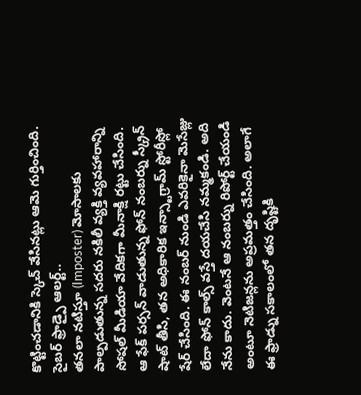కొట్టించడానికి స్కెచ్ వేసినట్లు ఆమె గుర్తించింది.
సైబర్ ఫ్రాడ్పై ఆలర్ట్..
తనలా నటిస్తూ (Imposter) మోసాలకు పాల్పడుతున్న సదరు నకిలీ వ్యక్తి వ్యవహారాన్ని సోషల్ మీడియా వేదికగా మీనాక్షి రట్టు చేసింది. ఆ ఫేక్ పర్సన్ వాడుతున్న ఫోన్ నంబర్ను స్క్రీన్ షాట్ తీసి, తన అధికారిక ఇన్స్టాగ్రామ్ స్టోరీస్లో షేర్ చేసింది. ఈ నంబర్ నుండి ఎవరికైనా మెసేజ్లు లేదా ఫోన్ కాల్స్ వస్తే దయచేసి నమ్మకండి. అది నేను కాదు. వెంటనే ఆ నంబర్ను రిపోర్ట్ చేయండి అంటూ నెటిజన్లను అప్రమత్తం చేసింది. అలాగే ఈ ఫ్రాడ్ను సకాలంలో తన దృష్టికి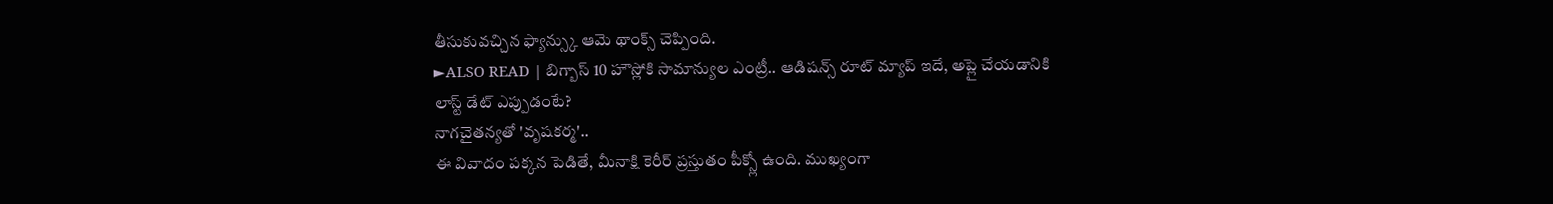తీసుకువచ్చిన ఫ్యాన్స్కు ఆమె థాంక్స్ చెప్పింది.
►ALSO READ | బిగ్బాస్ 10 హౌస్లోకి సామాన్యుల ఎంట్రీ.. ఆడిషన్స్ రూట్ మ్యాప్ ఇదే, అప్లై చేయడానికి లాస్ట్ డేట్ ఎప్పుడంటే?
నాగచైతన్యతో 'వృషకర్మ'..
ఈ వివాదం పక్కన పెడితే, మీనాక్షి కెరీర్ ప్రస్తుతం పీక్స్లో ఉంది. ముఖ్యంగా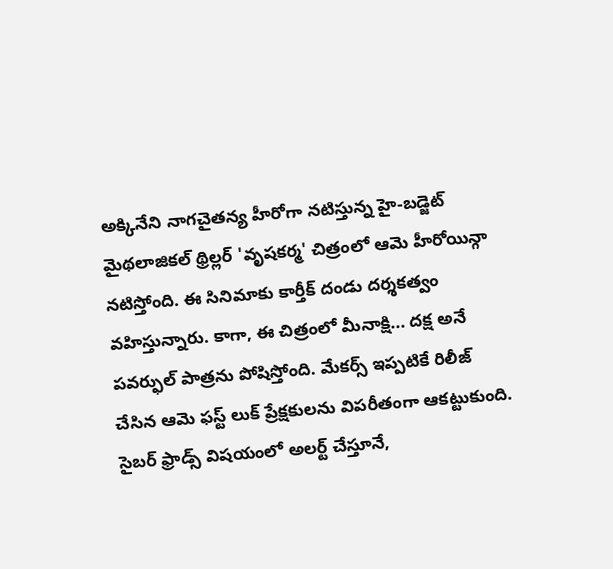అక్కినేని నాగచైతన్య హీరోగా నటిస్తున్న హై-బడ్జెట్ మైథలాజికల్ థ్రిల్లర్ 'వృషకర్మ' చిత్రంలో ఆమె హీరోయిన్గా నటిస్తోంది. ఈ సినిమాకు కార్తీక్ దండు దర్శకత్వం వహిస్తున్నారు. కాగా, ఈ చిత్రంలో మీనాక్షి... దక్ష అనే పవర్ఫుల్ పాత్రను పోషిస్తోంది. మేకర్స్ ఇప్పటికే రిలీజ్ చేసిన ఆమె ఫస్ట్ లుక్ ప్రేక్షకులను విపరీతంగా ఆకట్టుకుంది. సైబర్ ఫ్రాడ్స్ విషయంలో అలర్ట్ చేస్తూనే,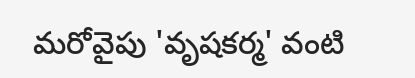మరోవైపు 'వృషకర్మ' వంటి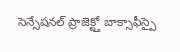సెన్సేషనల్ ప్రాజెక్ట్తో బాక్సాఫీస్పై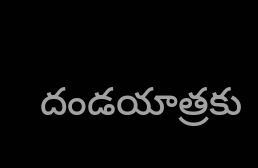దండయాత్రకు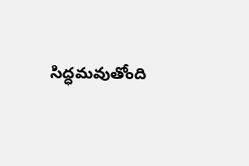సిద్ధమవుతోంది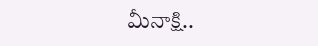మీనాక్షి..